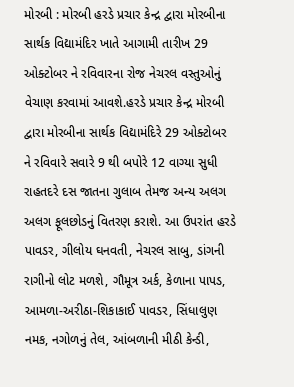મોરબી : મોરબી હરડે પ્રચાર કેન્દ્ર દ્વારા મોરબીના સાર્થક વિદ્યામંદિર ખાતે આગામી તારીખ 29 ઓક્ટોબર ને રવિવારના રોજ નેચરલ વસ્તુઓનું વેચાણ કરવામાં આવશે.હરડે પ્રચાર કેન્દ્ર મોરબી દ્વારા મોરબીના સાર્થક વિદ્યામંદિરે 29 ઓક્ટોબર ને રવિવારે સવારે 9 થી બપોરે 12 વાગ્યા સુધી રાહતદરે દસ જાતના ગુલાબ તેમજ અન્ય અલગ અલગ ફૂલછોડનું વિતરણ કરાશે. આ ઉપરાંત હરડે પાવડર, ગીલોય ઘનવતી, નેચરલ સાબુ, ડાંગની રાગીનો લોટ મળશે, ગૌમૂત્ર અર્ક, કેળાના પાપડ, આમળા-અરીઠા-શિકાકાઈ પાવડર, સિંધાલુણ નમક, નગોળનું તેલ, આંબળાની મીઠી કેન્ડી,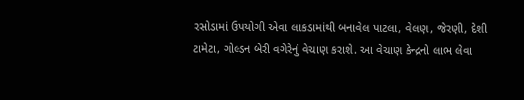રસોડામાં ઉપયોગી એવા લાકડામાંથી બનાવેલ પાટલા, વેલણ, જેરણી, દેશી ટામેટા, ગોલ્ડન બેરી વગેરેનું વેચાણ કરાશે. આ વેચાણ કેન્દ્રનો લાભ લેવા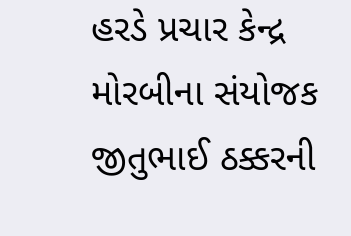હરડે પ્રચાર કેન્દ્ર મોરબીના સંયોજક જીતુભાઈ ઠક્કરની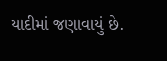યાદીમાં જણાવાયું છે.